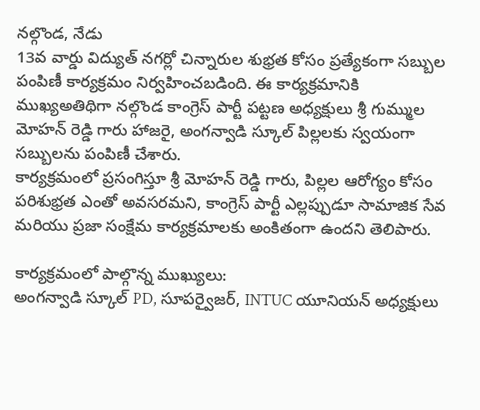నల్గొండ, నేడు
13వ వార్డు విద్యుత్ నగర్లో చిన్నారుల శుభ్రత కోసం ప్రత్యేకంగా సబ్బుల పంపిణీ కార్యక్రమం నిర్వహించబడింది. ఈ కార్యక్రమానికి ముఖ్యఅతిథిగా నల్గొండ కాంగ్రెస్ పార్టీ పట్టణ అధ్యక్షులు శ్రీ గుమ్ముల మోహన్ రెడ్డి గారు హాజరై, అంగన్వాడి స్కూల్ పిల్లలకు స్వయంగా సబ్బులను పంపిణీ చేశారు.
కార్యక్రమంలో ప్రసంగిస్తూ శ్రీ మోహన్ రెడ్డి గారు, పిల్లల ఆరోగ్యం కోసం పరిశుభ్రత ఎంతో అవసరమని, కాంగ్రెస్ పార్టీ ఎల్లప్పుడూ సామాజిక సేవ మరియు ప్రజా సంక్షేమ కార్యక్రమాలకు అంకితంగా ఉందని తెలిపారు.

కార్యక్రమంలో పాల్గొన్న ముఖ్యులు:
అంగన్వాడి స్కూల్ PD, సూపర్వైజర్, INTUC యూనియన్ అధ్యక్షులు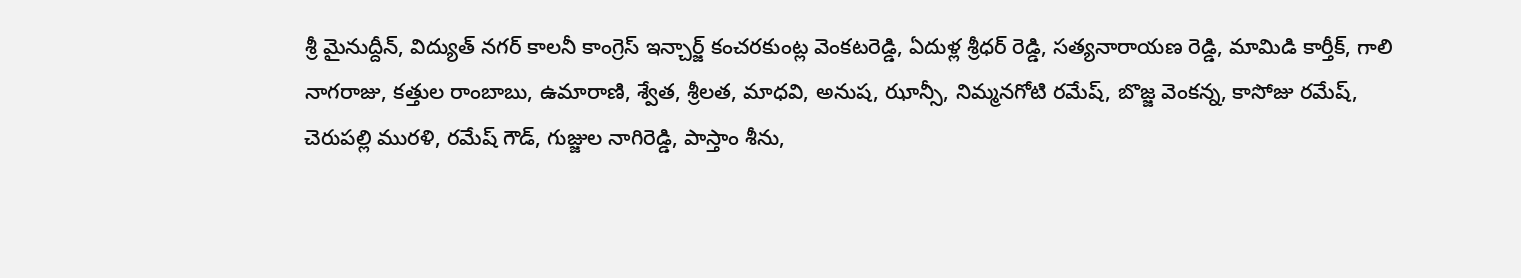శ్రీ మైనుద్దీన్, విద్యుత్ నగర్ కాలనీ కాంగ్రెస్ ఇన్చార్జ్ కంచరకుంట్ల వెంకటరెడ్డి, ఏదుళ్ల శ్రీధర్ రెడ్డి, సత్యనారాయణ రెడ్డి, మామిడి కార్తీక్, గాలి నాగరాజు, కత్తుల రాంబాబు, ఉమారాణి, శ్వేత, శ్రీలత, మాధవి, అనుష, ఝాన్సీ, నిమ్మనగోటి రమేష్, బొజ్జ వెంకన్న, కాసోజు రమేష్, చెరుపల్లి మురళి, రమేష్ గౌడ్, గుజ్జుల నాగిరెడ్డి, పాస్తాం శీను,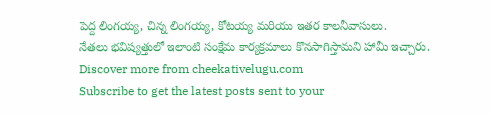పెద్ద లింగయ్య, చిన్న లింగయ్య, కోటయ్య మరియు ఇతర కాలనీవాసులు.
నేతలు భవిష్యత్తులో ఇలాంటి సంక్షేమ కార్యక్రమాలు కొనసాగిస్తామని హామీ ఇచ్చారు.
Discover more from cheekativelugu.com
Subscribe to get the latest posts sent to your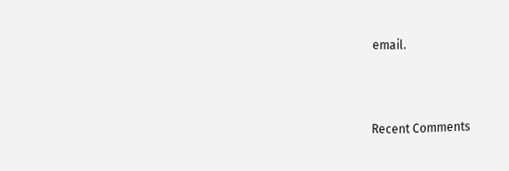email.



Recent Comments